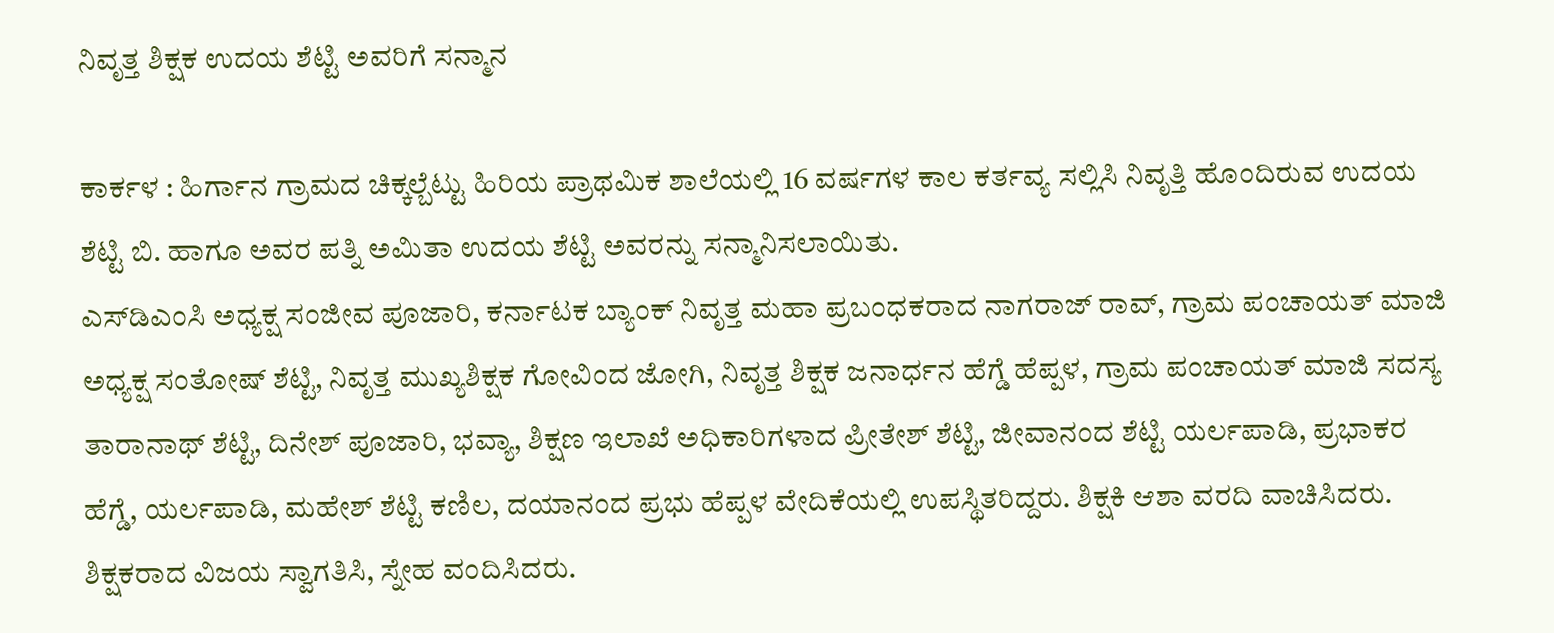ನಿವೃತ್ತ ಶಿಕ್ಷಕ ಉದಯ ಶೆಟ್ಟಿ ಅವರಿಗೆ ಸನ್ಮಾನ

ಕಾರ್ಕಳ : ಹಿರ್ಗಾನ ಗ್ರಾಮದ ಚಿಕ್ಕಲ್ಬೆಟ್ಟು ಹಿರಿಯ ಪ್ರಾಥಮಿಕ ಶಾಲೆಯಲ್ಲಿ 16 ವರ್ಷಗಳ ಕಾಲ ಕರ್ತವ್ಯ ಸಲ್ಲಿಸಿ ನಿವೃತ್ತಿ ಹೊಂದಿರುವ ಉದಯ ಶೆಟ್ಟಿ ಬಿ. ಹಾಗೂ ಅವರ ಪತ್ನಿ ಅಮಿತಾ ಉದಯ ಶೆಟ್ಟಿ ಅವರನ್ನು ಸನ್ಮಾನಿಸಲಾಯಿತು.
ಎಸ್‌ಡಿಎಂಸಿ ಅಧ್ಯಕ್ಷ ಸಂಜೀವ ಪೂಜಾರಿ, ಕರ್ನಾಟಕ ಬ್ಯಾಂಕ್‌ ನಿವೃತ್ತ ಮಹಾ ಪ್ರಬಂಧಕರಾದ ನಾಗರಾಜ್ ರಾವ್, ಗ್ರಾಮ ಪಂಚಾಯತ್‌ ಮಾಜಿ ಅಧ್ಯಕ್ಷ ಸಂತೋಷ್ ಶೆಟ್ಟಿ, ನಿವೃತ್ತ ಮುಖ್ಯಶಿಕ್ಷಕ ಗೋವಿಂದ ಜೋಗಿ, ನಿವೃತ್ತ ಶಿಕ್ಷಕ ಜನಾರ್ಧನ ಹೆಗ್ಡೆ ಹೆಪ್ಪಳ, ಗ್ರಾಮ ಪಂಚಾಯತ್ ಮಾಜಿ ಸದಸ್ಯ ತಾರಾನಾಥ್ ಶೆಟ್ಟಿ, ದಿನೇಶ್ ಪೂಜಾರಿ, ಭವ್ಯಾ, ಶಿಕ್ಷಣ ಇಲಾಖೆ ಅಧಿಕಾರಿಗಳಾದ ಪ್ರೀತೇಶ್ ಶೆಟ್ಟಿ, ಜೀವಾನಂದ ಶೆಟ್ಟಿ ಯರ್ಲಪಾಡಿ, ಪ್ರಭಾಕರ ಹೆಗ್ಡೆ, ಯರ್ಲಪಾಡಿ, ಮಹೇಶ್ ಶೆಟ್ಟಿ ಕಣಿಲ, ದಯಾನಂದ ಪ್ರಭು ಹೆಪ್ಪಳ ವೇದಿಕೆಯಲ್ಲಿ ಉಪಸ್ಥಿತರಿದ್ದರು. ಶಿಕ್ಷಕಿ ಆಶಾ ವರದಿ ವಾಚಿಸಿದರು. ಶಿಕ್ಷಕರಾದ ವಿಜಯ ಸ್ವಾಗತಿಸಿ, ಸ್ನೇಹ ವಂದಿಸಿದರು.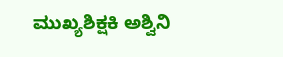ಮುಖ್ಯಶಿಕ್ಷಕಿ ಅಶ್ವಿನಿ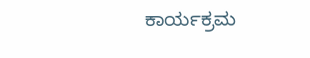ಕಾರ್ಯಕ್ರಮ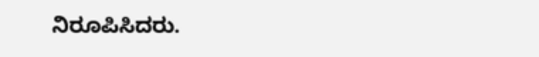ನಿರೂಪಿಸಿದರು.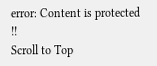error: Content is protected !!
Scroll to Top